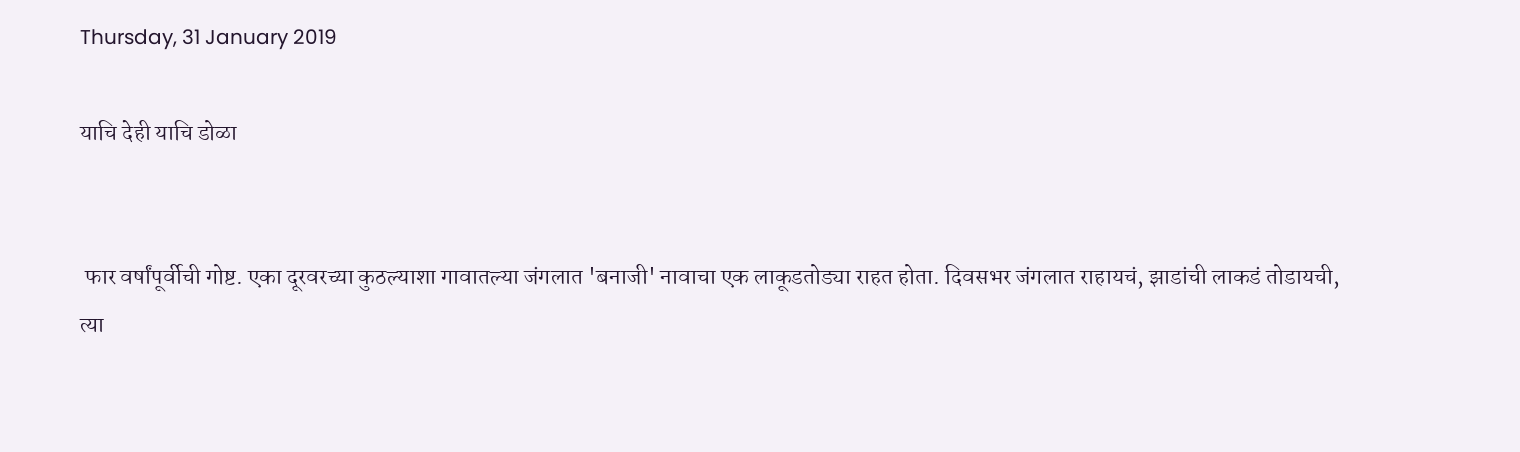Thursday, 31 January 2019

याचि देही याचि डोळा


 फार वर्षांपूर्वीची गोष्ट. एका दूरवरच्या कुठल्याशा गावातल्या जंगलात 'बनाजी' नावाचा एक लाकूडतोड्या राहत होता. दिवसभर जंगलात राहायचं, झाडांची लाकडं तोडायची, त्या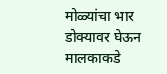मोळ्यांचा भार डोक्यावर घेऊन मालकाकडे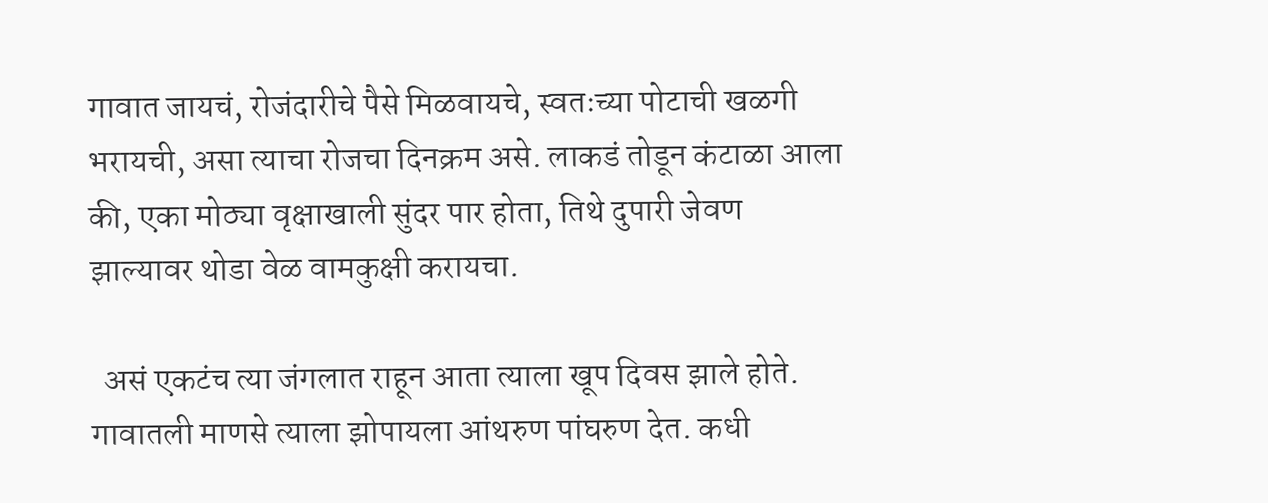गावात जायचं, रोजंदारीचे पैसे मिळवायचे, स्वतःच्या पोटाची खळगी भरायची, असा त्याचा रोजचा दिनक्रम असे. लाकडं तोडून कंटाळा आला की, एका मोठ्या वृक्षाखाली सुंदर पार होता, तिथे दुपारी जेवण झाल्यावर थोडा वेळ वामकुक्षी करायचा.

  असं एकटंच त्या जंगलात राहून आता त्याला खूप दिवस झाले होते. गावातली माणसे त्याला झोपायला आंथरुण पांघरुण देत. कधी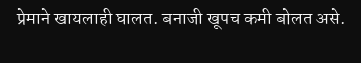प्रेमाने खायलाही घालत. बनाजी खूपच कमी बोलत असे.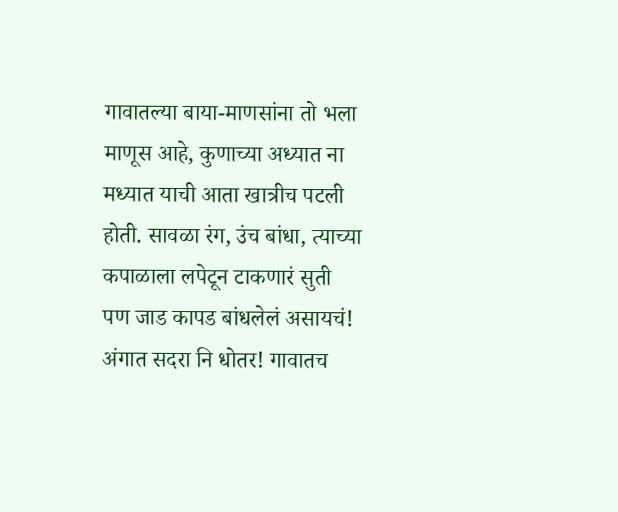गावातल्या बाया-माणसांना तो भला माणूस आहे, कुणाच्या अध्यात ना मध्यात याची आता खात्रीच पटली होती. सावळा रंग, उंच बांधा, त्याच्या कपाळाला लपेटून टाकणारं सुती पण जाड कापड बांधलेलं असायचं! अंगात सदरा नि धोतर! गावातच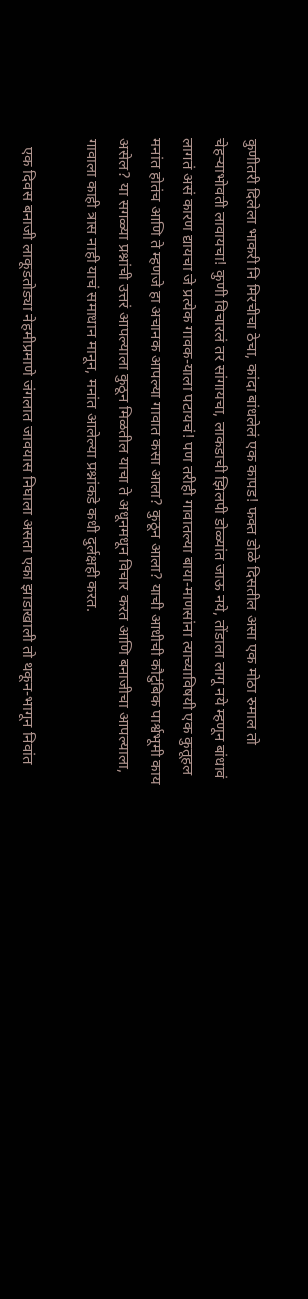कुणीतरी दिलेला भाकरी नि मिरचीचा ठेचा, कांदा बांधलेलं एक कापड! फक्त डोळे दिसतील असा एक मोठा रुमाल तो चेहऱ्याभोवती लावायचा! कुणी विचारलं तर सांगायचा, लाकडाची झिलपी डोळ्यांत जाऊ नये, तोंडाला लागू नये म्हणून बांधावं लागतं असं कारण द्यायचा जे प्रत्येक गावक-याला पटायचं! पण तरीही गावातल्या बाया-माणसांना त्याच्याविषयी एक कुतूहल मनांत होतंच आणि ते म्हणजे हा अचानक आपल्या गावात कसा आला? कुठून आला? याची आधीची कौटुंबिक पार्श्वभूमी काय असेल? या सगळ्या प्रश्नांची उत्तरं आपल्याला कुठून मिळतील याचा ते अधूनमधून विचार करत आणि बनाजीचा आपल्याला, गावाला काही त्रास नाही याचं समाधान मानून, मनांत आलेल्या प्रश्नांकडे कधी दुर्लक्षही करत.

  एक दिवस बनाजी लाकूडतोड्या नेहमीप्रमाणे जंगलात जावयास निघाला असता एका झाडाखाली तो थकून-भागून निवांत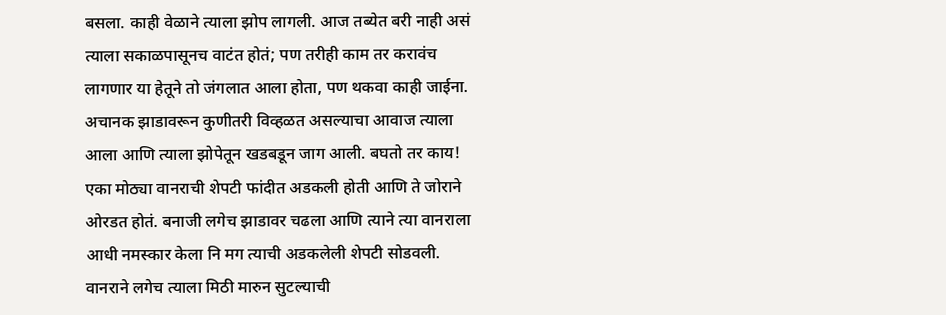बसला. काही वेळाने त्याला झोप लागली. आज तब्येत बरी नाही असं त्याला सकाळपासूनच वाटंत होतं; पण तरीही काम तर करावंच लागणार या हेतूने तो जंगलात आला होता, पण थकवा काही जाईना. अचानक झाडावरून कुणीतरी विव्हळत असल्याचा आवाज त्याला आला आणि त्याला झोपेतून खडबडून जाग आली. बघतो तर काय! एका मोठ्या वानराची शेपटी फांदीत अडकली होती आणि ते जोराने ओरडत होतं. बनाजी लगेच झाडावर चढला आणि त्याने त्या वानराला आधी नमस्कार केला नि मग त्याची अडकलेली शेपटी सोडवली. वानराने लगेच त्याला मिठी मारुन सुटल्याची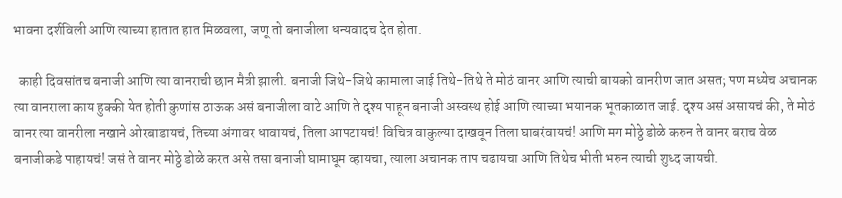भावना दर्शविली आणि त्याच्या हातात हात मिळवला, जणू तो बनाजीला धन्यवादच देत होता.

  काही दिवसांतच बनाजी आणि त्या वानराची छान मैत्री झाली. बनाजी जिथे-जिथे कामाला जाई तिथे-तिथे ते मोठं वानर आणि त्याची बायको वानरीण जात असत; पण मध्येच अचानक त्या वानराला काय हुक्की येत होती कुणांस ठाऊक असं बनाजीला वाटे आणि ते दृश्य पाहून बनाजी अस्वस्थ होई आणि त्याच्या भयानक भूतकाळात जाई. दृश्य असं असायचं की, ते मोठं वानर त्या वानरीला नखाने ओरबाडायचं, तिच्या अंगावर धावायचं, तिला आपटायचं! विचित्र वाकुल्या दाखवून तिला घाबरंवायचं! आणि मग मोठ्ठे डोळे करुन ते वानर बराच वेळ बनाजीकडे पाहायचं! जसं ते वानर मोठ्ठे डोळे करत असे तसा बनाजी घामाघूम व्हायचा, त्याला अचानक ताप चढायचा आणि तिथेच भीती भरुन त्याची शुध्द जायची.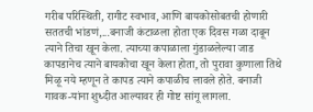गरीब परिस्थिती, रागीट स्वभाव, आणि बायकोसोबतची होणारी सततची भांडणं,...बनाजी कंटाळला होता एक दिवस गळा दाबून त्याने तिचा खून केला. त्याच्या कपाळाला गुंडाळलेल्या जाड कापडानेच त्याने बायकोचा खून केला होता, तो पुरावा कुणाला तिथे मिळू नये म्हणून ते कापड त्याने कपाळीच लावले होते. बनाजी गावक-यांना शुध्दीत आल्यावर ही गोष्ट सांगू लागला.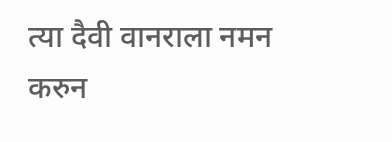त्या दैवी वानराला नमन करुन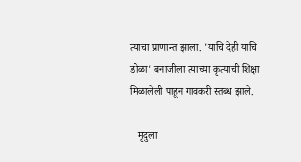त्याचा प्राणान्त झाला. 'याचि देही याचि डोळा' बनाजीला त्याच्या कृत्याची शिक्षा मिळालेली पाहून गावकरी स्तब्ध झाले.

   मृदुला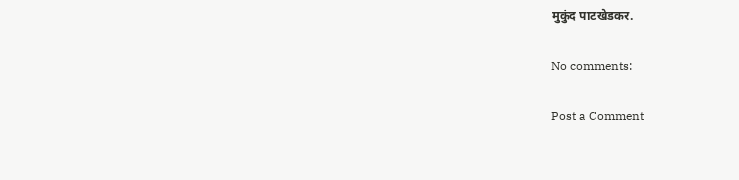मुकुंद पाटखेडकर.

No comments:

Post a Comment